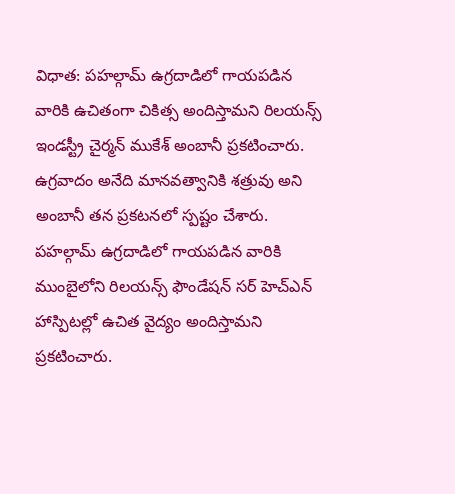విధాత: పహల్గామ్ ఉగ్రదాడిలో గాయపడిన వారికి ఉచితంగా చికిత్స అందిస్తామని రిలయన్స్ ఇండస్ట్రీ చైర్మన్ ముకేశ్ అంబానీ ప్రకటించారు. ఉగ్రవాదం అనేది మానవత్వానికి శత్రువు అని అంబానీ తన ప్రకటనలో స్పష్టం చేశారు. పహల్గామ్ ఉగ్రదాడిలో గాయపడిన వారికి ముంబైలోని రిలయన్స్ ఫౌండేషన్ సర్ హెచ్ఎన్ హాస్పిటల్లో ఉచిత వైద్యం అందిస్తామని ప్రకటించారు.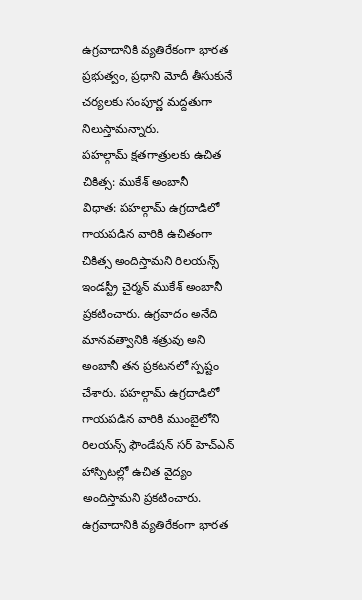ఉగ్రవాదానికి వ్యతిరేకంగా భారత ప్రభుత్వం, ప్రధాని మోదీ తీసుకునే చర్యలకు సంపూర్ణ మద్దతుగా నిలుస్తామన్నారు.
పహల్గామ్ క్షతగాత్రులకు ఉచిత చికిత్స: ముకేశ్ అంబానీ
విధాత: పహల్గామ్ ఉగ్రదాడిలో గాయపడిన వారికి ఉచితంగా చికిత్స అందిస్తామని రిలయన్స్ ఇండస్ట్రీ చైర్మన్ ముకేశ్ అంబానీ ప్రకటించారు. ఉగ్రవాదం అనేది మానవత్వానికి శత్రువు అని అంబానీ తన ప్రకటనలో స్పష్టం చేశారు. పహల్గామ్ ఉగ్రదాడిలో గాయపడిన వారికి ముంబైలోని రిలయన్స్ ఫౌండేషన్ సర్ హెచ్ఎన్ హాస్పిటల్లో ఉచిత వైద్యం అందిస్తామని ప్రకటించారు. ఉగ్రవాదానికి వ్యతిరేకంగా భారత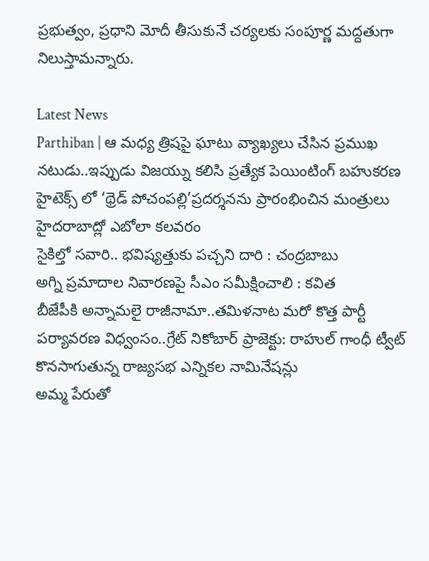ప్రభుత్వం, ప్రధాని మోదీ తీసుకునే చర్యలకు సంపూర్ణ మద్దతుగా నిలుస్తామన్నారు.

Latest News
Parthiban | ఆ మధ్య త్రిషపై ఘాటు వ్యాఖ్యలు చేసిన ప్రముఖ నటుడు..ఇప్పుడు విజయ్ను కలిసి ప్రత్యేక పెయింటింగ్ బహుకరణ
హైటెక్స్ లో ‘థ్రెడ్ పోచంపల్లి’ప్రదర్శనను ప్రారంభించిన మంత్రులు
హైదరాబాద్లో ఎబోలా కలవరం
సైకిల్తో సవారి.. భవిష్యత్తుకు పచ్చని దారి : చంద్రబాబు
అగ్ని ప్రమాదాల నివారణపై సీఎం సమీక్షించాలి : కవిత
బీజేపీకి అన్నామలై రాజీనామా..తమిళనాట మరో కొత్త పార్టీ
పర్యావరణ విధ్వంసం..గ్రేట్ నికోబార్ ప్రాజెక్టు: రాహుల్ గాంధీ ట్వీట్
కొనసాగుతున్న రాజ్యసభ ఎన్నికల నామినేషన్లు
అమ్మ పేరుతో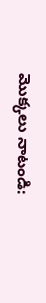మొక్కలు నాటండి: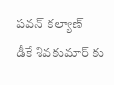పవన్ కల్యాణ్
డీకే శివకుమార్ కు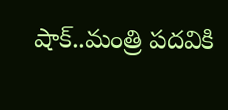షాక్..మంత్రి పదవికి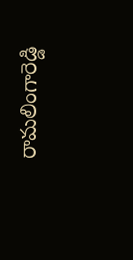రామలింగారెడ్డి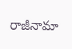రాజీనామా